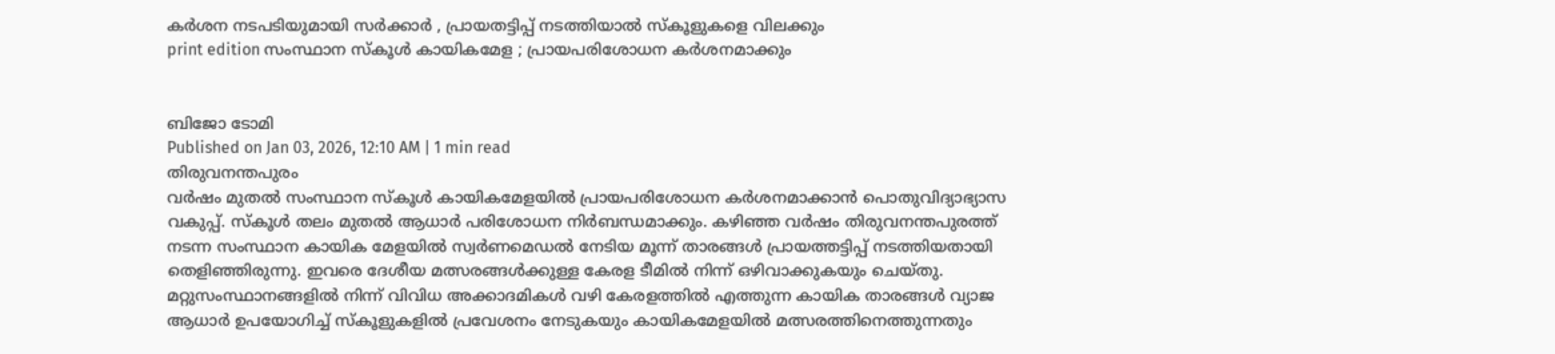കർശന നടപടിയുമായി സർക്കാർ , പ്രായതട്ടിപ്പ് നടത്തിയാൽ സ്കൂളുകളെ വിലക്കും
print edition സംസ്ഥാന സ്കൂൾ കായികമേള ; പ്രായപരിശോധന കർശനമാക്കും


ബിജോ ടോമി
Published on Jan 03, 2026, 12:10 AM | 1 min read
തിരുവനന്തപുരം
വർഷം മുതൽ സംസ്ഥാന സ്കൂൾ കായികമേളയിൽ പ്രായപരിശോധന കർശനമാക്കാൻ പൊതുവിദ്യാഭ്യാസ വകുപ്പ്. സ്കൂൾ തലം മുതൽ ആധാർ പരിശോധന നിർബന്ധമാക്കും. കഴിഞ്ഞ വർഷം തിരുവനന്തപുരത്ത് നടന്ന സംസ്ഥാന കായിക മേളയിൽ സ്വർണമെഡൽ നേടിയ മൂന്ന് താരങ്ങൾ പ്രായത്തട്ടിപ്പ് നടത്തിയതായി തെളിഞ്ഞിരുന്നു. ഇവരെ ദേശീയ മത്സരങ്ങൾക്കുള്ള കേരള ടീമിൽ നിന്ന് ഒഴിവാക്കുകയും ചെയ്തു.
മറ്റുസംസ്ഥാനങ്ങളിൽ നിന്ന് വിവിധ അക്കാദമികൾ വഴി കേരളത്തിൽ എത്തുന്ന കായിക താരങ്ങൾ വ്യാജ ആധാർ ഉപയോഗിച്ച് സ്കൂളുകളിൽ പ്രവേശനം നേടുകയും കായികമേളയിൽ മത്സരത്തിനെത്തുന്നതും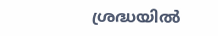ശ്രദ്ധയിൽ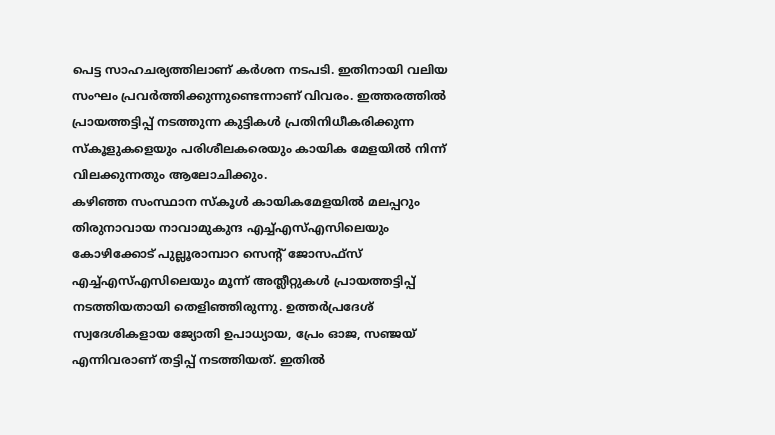പെട്ട സാഹചര്യത്തിലാണ് കർശന നടപടി. ഇതിനായി വലിയ സംഘം പ്രവർത്തിക്കുന്നുണ്ടെന്നാണ് വിവരം. ഇത്തരത്തിൽ പ്രായത്തട്ടിപ്പ് നടത്തുന്ന കുട്ടികൾ പ്രതിനിധീകരിക്കുന്ന സ്കൂളുകളെയും പരിശീലകരെയും കായിക മേളയിൽ നിന്ന് വിലക്കുന്നതും ആലോചിക്കും.
കഴിഞ്ഞ സംസ്ഥാന സ്കൂൾ കായികമേളയിൽ മലപ്പറും തിരുനാവായ നാവാമുകുന്ദ എച്ച്എസ്എസിലെയും കോഴിക്കോട് പുല്ലൂരാമ്പാറ സെന്റ് ജോസഫ്സ് എച്ച്എസ്എസിലെയും മൂന്ന് അത്ലീറ്റുകൾ പ്രായത്തട്ടിപ്പ് നടത്തിയതായി തെളിഞ്ഞിരുന്നു. ഉത്തർപ്രദേശ് സ്വദേശികളായ ജ്യോതി ഉപാധ്യായ, പ്രേം ഓജ, സഞ്ജയ് എന്നിവരാണ് തട്ടിപ്പ് നടത്തിയത്. ഇതിൽ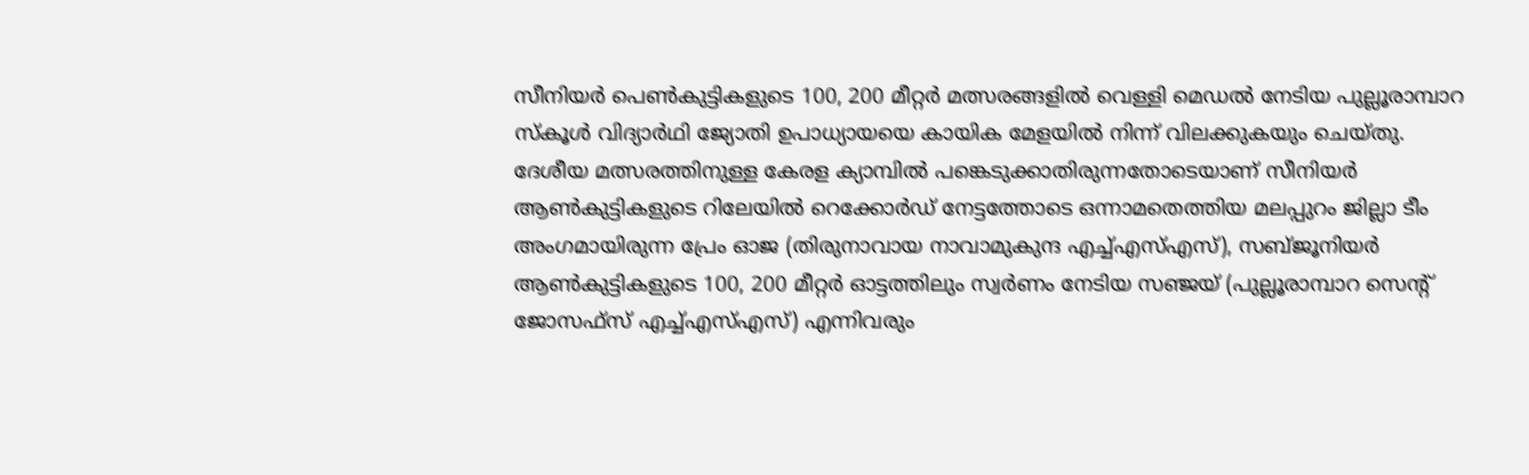സീനിയർ പെൺകുട്ടികളുടെ 100, 200 മീറ്റർ മത്സരങ്ങളിൽ വെള്ളി മെഡൽ നേടിയ പുല്ലൂരാമ്പാറ സ്കൂൾ വിദ്യാർഥി ജ്യോതി ഉപാധ്യായയെ കായിക മേളയിൽ നിന്ന് വിലക്കുകയും ചെയ്തു. ദേശീയ മത്സരത്തിനുള്ള കേരള ക്യാമ്പിൽ പങ്കെടുക്കാതിരുന്നതോടെയാണ് സീനിയർ ആൺകുട്ടികളുടെ റിലേയിൽ റെക്കോർഡ് നേട്ടത്തോടെ ഒന്നാമതെത്തിയ മലപ്പുറം ജില്ലാ ടീം അംഗമായിരുന്ന പ്രേം ഓജ (തിരുനാവായ നാവാമുകുന്ദ എച്ച്എസ്എസ്), സബ്ജൂനിയർ ആൺകുട്ടികളുടെ 100, 200 മീറ്റർ ഓട്ടത്തിലും സ്വർണം നേടിയ സഞ്ജയ് (പുല്ലൂരാമ്പാറ സെന്റ് ജോസഫ്സ് എച്ച്എസ്എസ്) എന്നിവരും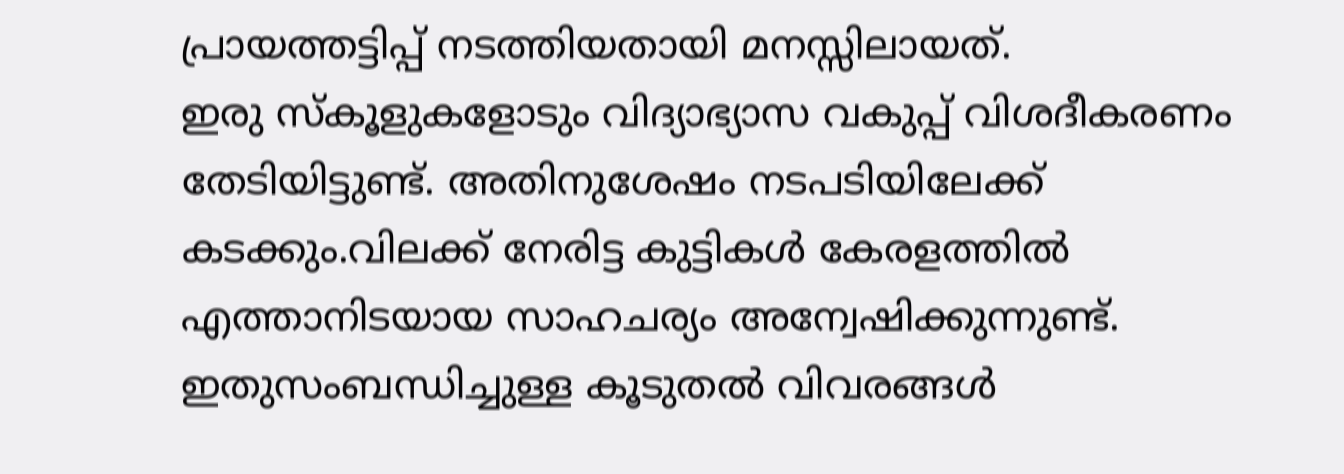പ്രായത്തട്ടിപ്പ് നടത്തിയതായി മനസ്സിലായത്.
ഇരു സ്കൂളുകളോടും വിദ്യാഭ്യാസ വകുപ്പ് വിശദീകരണം തേടിയിട്ടുണ്ട്. അതിനുശേഷം നടപടിയിലേക്ക് കടക്കും.വിലക്ക് നേരിട്ട കുട്ടികൾ കേരളത്തിൽ എത്താനിടയായ സാഹചര്യം അന്വേഷിക്കുന്നുണ്ട്. ഇതുസംബന്ധിച്ചുള്ള കൂടുതൽ വിവരങ്ങൾ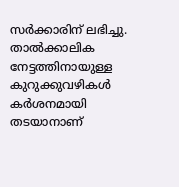സർക്കാരിന് ലഭിച്ചു. താൽക്കാലിക നേട്ടത്തിനായുള്ള കുറുക്കുവഴികൾ കർശനമായി തടയാനാണ്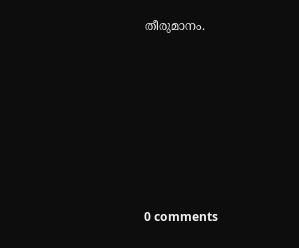തീരുമാനം.










0 comments